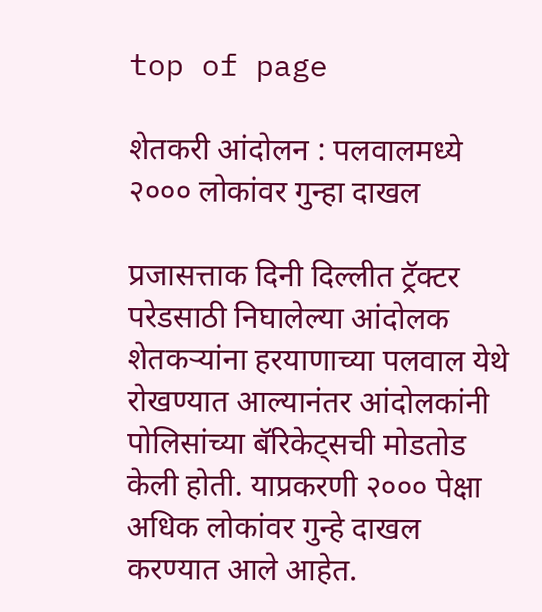top of page

शेतकरी आंदोलन : पलवालमध्ये २००० लोकांवर गुन्हा दाखल

प्रजासत्ताक दिनी दिल्लीत ट्रॅक्टर परेडसाठी निघालेल्या आंदोलक शेतकऱ्यांना हरयाणाच्या पलवाल येथे रोखण्यात आल्यानंतर आंदोलकांनी पोलिसांच्या बॅरिकेट्सची मोडतोड केली होती. याप्रकरणी २००० पेक्षा अधिक लोकांवर गुन्हे दाखल करण्यात आले आहेत.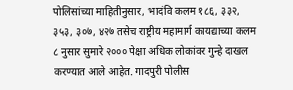पोलिसांच्या माहितीनुसार, भादंवि कलम १८६, ३३२, ३५३, ३०७, ४२७ तसेच राष्ट्रीय महामार्ग कायद्याच्या कलम ८ नुसार सुमारे २००० पेक्षा अधिक लोकांवर गुन्हे दाखल करण्यात आले आहेत. गादपुरी पोलीस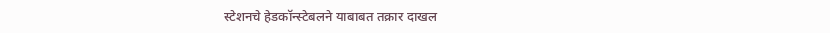स्टेशनचे हेडकॉन्स्टेबलने याबाबत तक्रार दाखल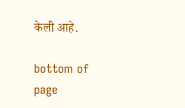केली आहे.

bottom of page